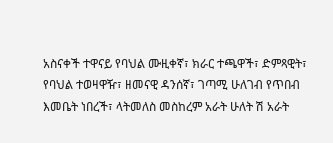አስናቀች ተዋናይ የባህል ሙዚቀኛ፣ ክራር ተጫዋች፣ ድምጻዊት፣ የባህል ተወዛዋዥ፣ ዘመናዊ ዳንሰኛ፣ ገጣሚ ሁለገብ የጥበብ እመቤት ነበረች፣ ላትመለስ መስከረም አራት ሁለት ሽ አራት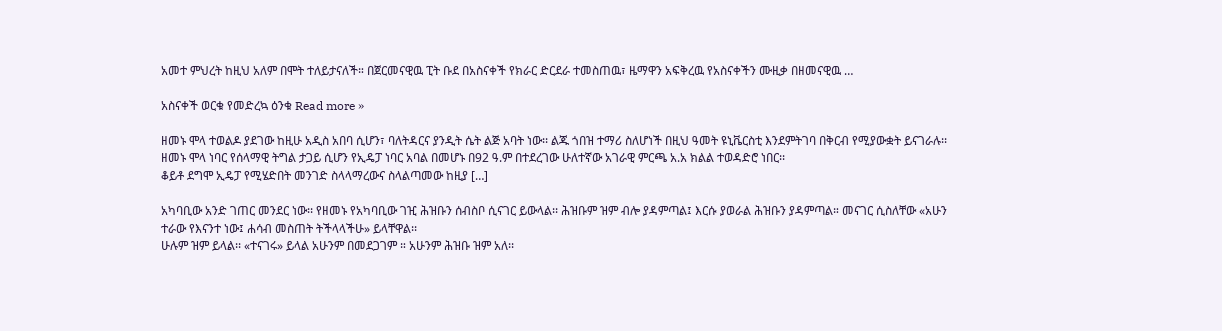አመተ ምህረት ከዚህ አለም በሞት ተለይታናለች። በጀርመናዊዉ ፒት ቡደ በአስናቀች የክራር ድርደራ ተመስጠዉ፣ ዜማዋን አፍቅረዉ የአስናቀችን ሙዚቃ በዘመናዊዉ …

አስናቀች ወርቁ የመድረኳ ዕንቁ Read more »

ዘመኑ ሞላ ተወልዶ ያደገው ከዚሁ አዲስ አበባ ሲሆን፣ ባለትዳርና ያንዲት ሴት ልጅ አባት ነው፡፡ ልጁ ጎበዝ ተማሪ ስለሆነች በዚህ ዓመት ዩኒቬርስቲ እንደምትገባ በቅርብ የሚያውቋት ይናገራሉ፡፡
ዘመኑ ሞላ ነባር የሰላማዊ ትግል ታጋይ ሲሆን የኢዴፓ ነባር አባል በመሆኑ በ92 ዓ.ም በተደረገው ሁለተኛው አገራዊ ምርጫ አ.አ ክልል ተወዳድሮ ነበር፡፡
ቆይቶ ደግሞ ኢዴፓ የሚሄድበት መንገድ ስላላማረውና ስላልጣመው ከዚያ […]

አካባቢው አንድ ገጠር መንደር ነው፡፡ የዘመኑ የአካባቢው ገዢ ሕዝቡን ሰብስቦ ሲናገር ይውላል፡፡ ሕዝቡም ዝም ብሎ ያዳምጣል፤ እርሱ ያወራል ሕዝቡን ያዳምጣል። መናገር ሲስለቸው «አሁን ተራው የእናንተ ነው፤ ሐሳብ መስጠት ትችላላችሁ» ይላቸዋል፡፡
ሁሉም ዝም ይላል፡፡ «ተናገሩ» ይላል አሁንም በመደጋገም ። አሁንም ሕዝቡ ዝም አለ፡፡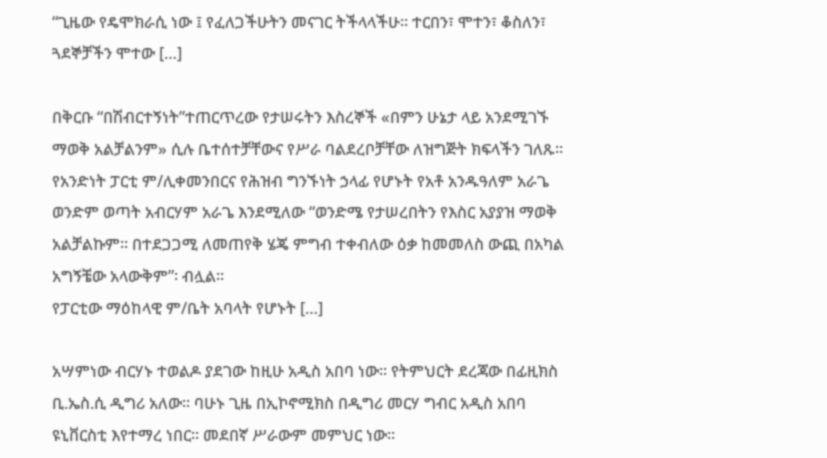“ጊዜው የዴሞክራሲ ነው ፤ የፈለጋችሁትን መናገር ትችላላችሁ፡፡ ተርበን፣ ሞተን፣ ቆስለን፣ ጓደኞቻችን ሞተው […]

በቅርቡ “በሽብርተኝነት”ተጠርጥረው የታሠሩትን እስረኞች «በምን ሁኔታ ላይ አንደሚገኙ ማወቅ አልቻልንም» ሲሉ ቤተሰተቻቸውና የሥራ ባልደረቦቻቸው ለዝግጅት ክፍላችን ገለጹ፡፡
የአንድነት ፓርቲ ም/ሊቀመንበርና የሕዝብ ግንኙነት ኃላፊ የሆኑት የአቶ አንዱዓለም አራጌ ወንድም ወጣት አብርሃም አራጌ እንደሚለው “ወንድሜ የታሠረበትን የእስር አያያዝ ማወቅ አልቻልኩም፡፡ በተደጋጋሚ ለመጠየቅ ሄጄ ምግብ ተቀብለው ዕቃ ከመመለስ ውጪ በአካል አግኝቼው አላውቅም”፡ ብሏል፡፡
የፓርቲው ማዕከላዊ ም/ቤት አባላት የሆኑት […]

አሣምነው ብርሃኑ ተወልዶ ያደገው ከዚሁ አዲስ አበባ ነው፡፡ የትምህርት ደረጃው በፊዚክስ ቢ.ኤስ.ሲ ዲግሪ አለው፡፡ ባሁኑ ጊዜ በኢኮኖሚክስ በዲግሪ መርሃ ግብር አዲስ አበባ ዩኒቨርስቲ እየተማረ ነበር፡፡ መደበኛ ሥራውም መምህር ነው፡፡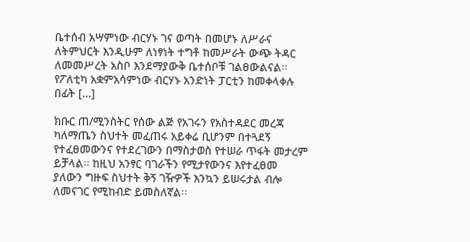ቤተሰብ አሣምነው ብርሃኑ ገና ወጣት በመሆኑ ለሥራና ለትምህርት እንዲሁም ለነፃነት ተግቶ ከመሥራት ውጭ ትዳር ለመመሥረት አስቦ እንደማያውቅ ቤተሰቦቹ ገልፀውልናል፡፡
የፖለቲካ አቋምአሳምነው ብርሃኑ አንድነት ፓርቲን ከመቀላቀሉ በፊት […]

ክቡር ጠ/ሚንስትር የሰው ልጅ የአገሩን የአስተዳደር መረጃ ካለማጤን ስህተት መፈጠሩ አይቀሬ ቢሆንም በተጓደኝ የተፈፀመውንና የተደረገውን በማስታወስ የተሠራ ጥፋት መታረም ይቻላል፡፡ ከዚህ አንፃር ባገራችን የሚታየውንና እየተፈፀመ ያለውን ግዙፍ ስህተት ቅኝ ገዥዎች እንኳን ይሠሩታል ብሎ ለመናገር የሚከብድ ይመስለኛል፡፡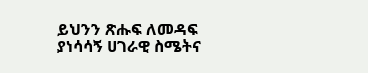ይህንን ጽሑፍ ለመዳፍ ያነሳሳኝ ሀገራዊ ስሜትና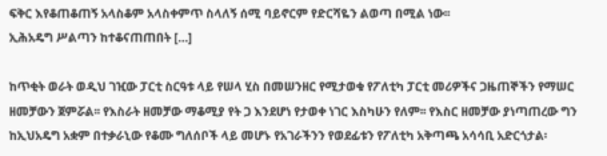ፍቅር እየቆጠቆጠኝ አላስቆም አላስቀምጥ ስላለኝ ሰሚ ባይኖርም የድርሻዬን ልወጣ በሚል ነው፡፡
ኢሕአዴግ ሥልጣን ከተቆናጠጠበት […]

ከጥቂት ወራት ወዲህ ገዢው ፓርቲ ስርዓቱ ላይ የሠላ ሂስ በመሠንዘር የሚታወቁ የፖለቲካ ፓርቲ መሪዎችና ጋዜጠኞችን የማሠር ዘመቻውን ጀምሯል፡፡ የእስራት ዘመቻው ማቆሚያ የት ጋ እንደሆነ የታወቀ ነገር እስካሁን የለም፡፡ የእስር ዘመቻው ያነጣጠረው ግን ከኢህአዴግ አቋም በተቃራኒው የቆሙ ግለሰቦች ላይ መሆኑ የአገራችንን የወደፊቱን የፖለቲካ አቅጣጫ አሳሳቢ አድርጎታል፡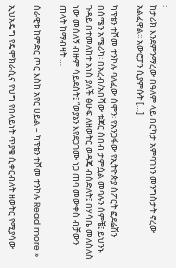፡
ከታሪክ እንደምንማረው በዓለም ላይ በርካታ አምባገነን መንግስታት ኖረው አልፈዋል፡፡ አውሮፓን ሲያምሱት […]

ካፕቴን ተሾመ ተንኮሉ ባለፈው ሰሞን፡ የአንጋፋው የኢትዮጵያ ስፖርት ፎደሬሽን በሰሜን አሜሪካ፡ በአረብ/አበሻው ቱጃር ሰበብ ታምሷል መባሉን ሰምቼ፤ ይህንኑ ጉዳይ በተመለከተ አነስ ያለች ፅሁፍ ለዘወትር ወዳጄ ብሰድለት፤ በሃሳቤ መለስለስ ነው መሰለኝ ብዙም ሳይደሰት፤ “ወያኔን እየደጋገሙ ነጋ ጠባ መውቀስ ብቻውን ጠላት ከማብዛት …

ሰራዊቱ ከምድር ጦር እስከ አየር ሀይል – ካፕቴን ተሾመ ተንኮሉ Read more »

ኢህአዴግ የዴሞክራሲና የህግ የበላይነት ጥያቄ ሲቀርብለት ዘወትር የሚያሳው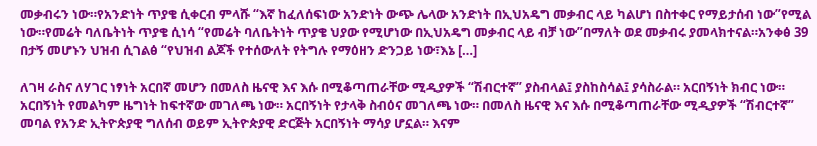መቃብሩን ነው።የአንድነት ጥያቄ ሲቀርብ ምላሹ “እኛ ከፈለሰፍነው አንድነት ውጭ ሌላው አንድነት በኢህአዴግ መቃብር ላይ ካልሆነ በስተቀር የማይታሰብ ነው”የሚል ነው።የመሬት ባለቤትነት ጥያቄ ሲነሳ “የመሬት ባለቤትነት ጥያቄ ህያው የሚሆነው በኢህአዴግ መቃብር ላይ ብቻ ነው”በማለት ወደ መቃብሩ ያመላክተናል።አንቀፅ 39 በታኝ መሆኑን ህዝብ ሲገልፅ “የህዝብ ልጆች የተሰውለት የትግሉ የማዕዘን ድንጋይ ነው፣እኔ […]

ለገዛ ራስና ለሃገር ነፃነት አርበኛ መሆን በመለስ ዜናዊ እና እሱ በሚቆጣጠራቸው ሚዲያዎች “ሽብርተኛ” ያስብላል፤ ያስከስሳል፤ ያሳስራል። አርበኝነት ክብር ነው። አርበኝነት የመልካም ዜግነት ከፍተኛው መገለጫ ነው። አርበኝነት የታላቅ ስብዕና መገለጫ ነው። በመለስ ዜናዊ እና እሱ በሚቆጣጠራቸው ሚዲያዎች “ሽብርተኛ” መባል የአንድ ኢትዮጵያዊ ግለሰብ ወይም ኢትዮጵያዊ ድርጅት አርበኝነት ማሳያ ሆኗል። እናም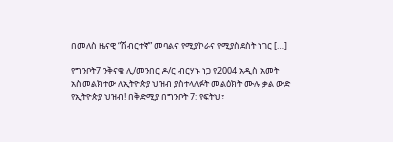በመለስ ዜናዊ “ሽብርተኛ” መባልና የሚያኮራና የሚያስደስት ነገር […]

የግንቦት7 ንቅናቄ ሊ/መንበር ዶ/ር ብርሃኑ ነጋ የ2004 አዲስ አመት አስመልክተው ለኢትዮጵያ ህዝብ ያስተላለፉት መልዕክት ሙሉ ቃል ውድ የኢትዮጵያ ህዝብ! በቅድሚያ በግንቦት 7: የፍትህ፣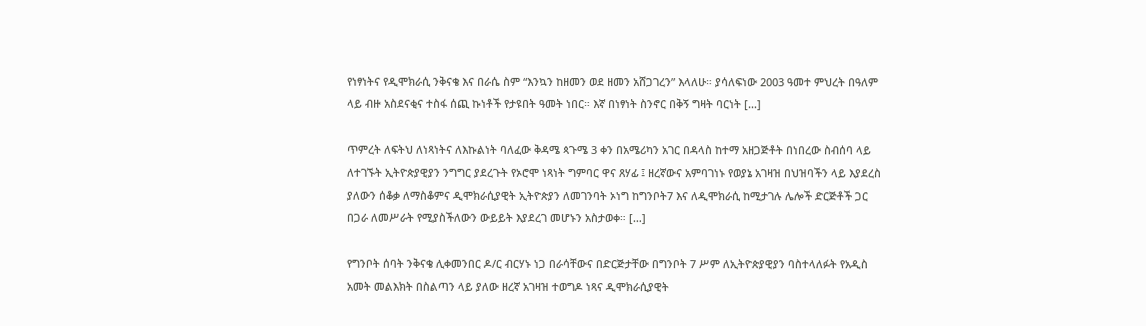የነፃነትና የዲሞክራሲ ንቅናቄ እና በራሴ ስም “እንኳን ከዘመን ወደ ዘመን አሸጋገረን” እላለሁ። ያሳለፍነው 2003 ዓመተ ምህረት በዓለም ላይ ብዙ አስደናቂና ተስፋ ሰጪ ኩነቶች የታዩበት ዓመት ነበር። እኛ በነፃነት ስንኖር በቅኝ ግዛት ባርነት […]

ጥምረት ለፍትህ ለነጻነትና ለእኩልነት ባለፈው ቅዳሜ ጳጉሜ 3 ቀን በአሜሪካን አገር በዳላስ ከተማ አዘጋጅቶት በነበረው ስብሰባ ላይ ለተገኙት ኢትዮጵያዊያን ንግግር ያደረጉት የኦሮሞ ነጻነት ግምባር ዋና ጸሃፊ ፤ ዘረኛውና አምባገነኑ የወያኔ አገዛዝ በህዝባችን ላይ እያደረስ ያለውን ሰቆቃ ለማስቆምና ዲሞክራሲያዊት ኢትዮጵያን ለመገንባት ኦነግ ከግንቦት7 እና ለዲሞክራሲ ከሚታገሉ ሌሎች ድርጅቶች ጋር በጋራ ለመሥራት የሚያስችለውን ውይይት እያደረገ መሆኑን አስታወቀ። […]

የግንቦት ሰባት ንቅናቄ ሊቀመንበር ዶ/ር ብርሃኑ ነጋ በራሳቸውና በድርጅታቸው በግንቦት 7 ሥም ለኢትዮጵያዊያን ባስተላለፉት የአዲስ አመት መልእክት በስልጣን ላይ ያለው ዘረኛ አገዛዝ ተወግዶ ነጻና ዲሞክራሲያዊት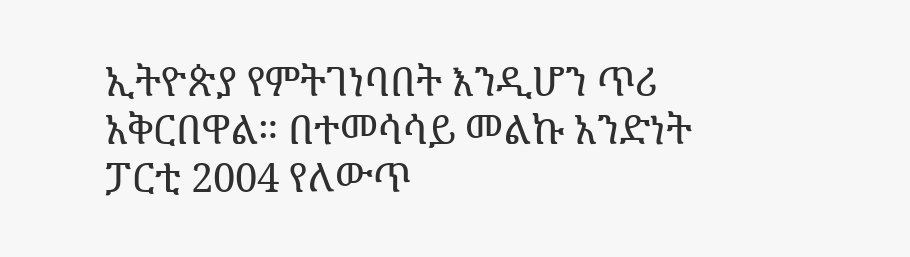ኢትዮጵያ የምትገነባበት እንዲሆን ጥሪ አቅርበዋል። በተመሳሳይ መልኩ አንድነት ፓርቲ 2004 የለውጥ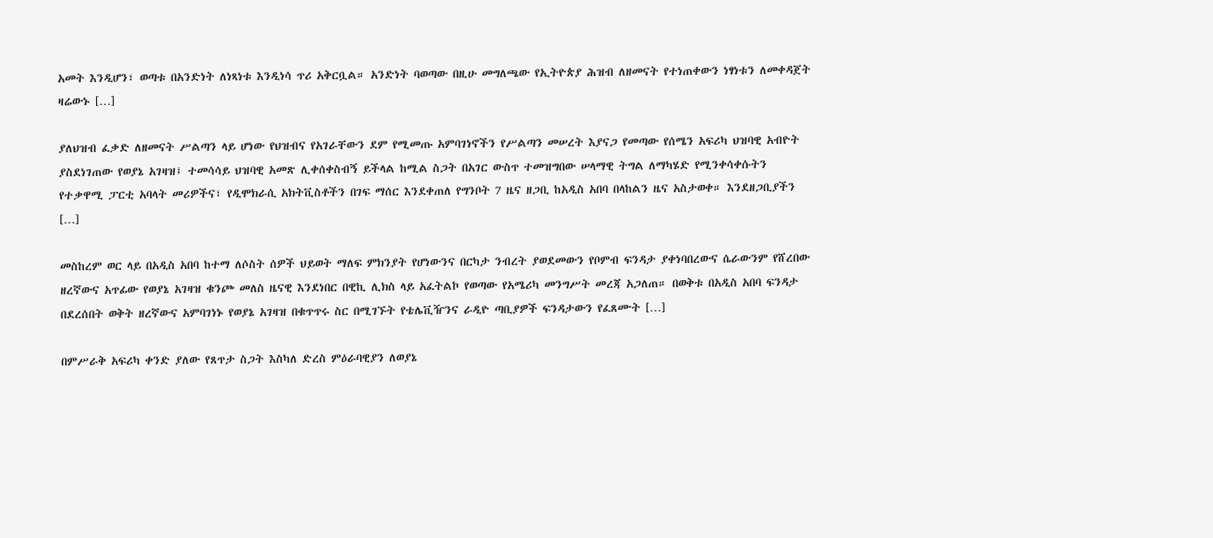አመት እንዲሆን፣ ወጣቱ በአንድነት ለነጻነቱ እንዲነሳ ጥሪ አቅርቧል። አንድነት ባወጣው በዚሁ መግለጫው የኢትዮጵያ ሕዝብ ለዘመናት የተነጠቀውን ነፃነቱን ለመቀዳጀት ዛሬውኑ […]

ያለህዝብ ፈቃድ ለዘመናት ሥልጣን ላይ ሆነው የህዝብና የአገራቸውን ደም የሚመጡ አምባገነኖችን የሥልጣን መሠረት እያናጋ የመጣው የሰሜን አፍሪካ ህዝባዊ አብዮት ያስደነገጠው የወያኔ አገዛዝ፤ ተመሳሳይ ህዝባዊ አመጽ ሊቀሰቀስብኝ ይችላል ከሚል ስጋት በአገር ውስጥ ተመዝግበው ሠላማዊ ትግል ለማካሄድ የሚንቀሳቀሱትን የተቃዋሚ ፓርቲ አባላት መሪዎችና፣ የዲሞክራሲ አክትቪስቶችን በገፍ ማሰር እንደቀጠለ የግንቦት 7 ዜና ዘጋቢ ከአዲስ አበባ በላከልን ዜና አስታወቀ። እንደዘጋቢያችን […]

መስከረም ወር ላይ በአዲስ አበባ ከተማ ለሶስት ሰዎች ህይወት ማለፍ ምክንያት የሆነውንና በርካታ ንብረት ያወደመውን የቦምብ ፍንዳታ ያቀነባበረውና ሴራውንም የሸረበው ዘረኛውና አጥፊው የወያኔ አገዛዝ ቁንጮ መለስ ዜናዊ እንደነበር በዊኪ ሊክስ ላይ አፈትልኮ የወጣው የአሜሪካ መንግሥት መረጃ አጋለጠ። በወቅቱ በአዲስ አበባ ፍንዳታ በደረሰበት ወቅት ዘረኛውና አምባገነኑ የወያኔ አገዛዝ በቁጥጥሩ ስር በሚገኙት የቴሌቪዥንና ራዲዮ ጣቢያዎች ፍንዳታውን የፈጸሙት […]

በምሥራቅ አፍሪካ ቀንድ ያለው የጸጥታ ስጋት እስካለ ድረስ ምዕራባዊያን ለወያኔ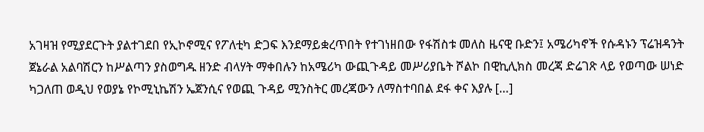አገዛዝ የሚያደርጉት ያልተገደበ የኢኮኖሚና የፖለቲካ ድጋፍ እንደማይቋረጥበት የተገነዘበው የፋሽስቱ መለስ ዜናዊ ቡድን፤ አሜሪካኖች የሱዳኑን ፕሬዝዳንት ጀኔራል አልባሽርን ከሥልጣን ያስወግዱ ዘንድ ብላሃት ማቀበሉን ከአሜሪካ ውጪጉዳይ መሥሪያቤት ሾልኮ በዊኪሊክስ መረጃ ድሬገጽ ላይ የወጣው ሠነድ ካጋለጠ ወዲህ የወያኔ የኮሚኒኬሽን ኤጀንሲና የወጪ ጉዳይ ሚንስትር መረጃውን ለማስተባበል ደፋ ቀና እያሉ […]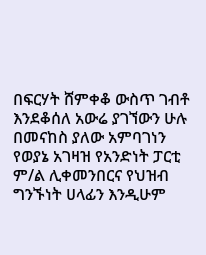በፍርሃት ሸምቀቆ ውስጥ ገብቶ እንደቆሰለ አውሬ ያገኘውን ሁሉ በመናከስ ያለው አምባገነን የወያኔ አገዛዝ የአንድነት ፓርቲ ም/ል ሊቀመንበርና የህዝብ ግንኙነት ሀላፊን እንዲሁም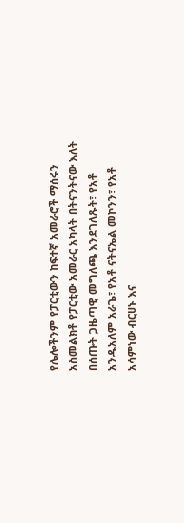የሌሎችንም የፓርቲውን ከፍተኛ አመራሮች ማሰሩን አስመልክቶ የፓርቲው አመራር አካላት በትናንትናው እለት በሰጡት ጋዜጣዊ መግለጫ እንደገለጹት፣ የአቶ አንዱአለም አራጌ፣ የአቶ ናትናኤል መኮንን፣ የአቶ አሳምነው ብርሀኑ እና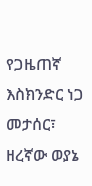የጋዜጠኛ እስክንድር ነጋ መታሰር፣ ዘረኛው ወያኔ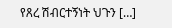የጸረ ሽብርተኝነት ህጉን […]